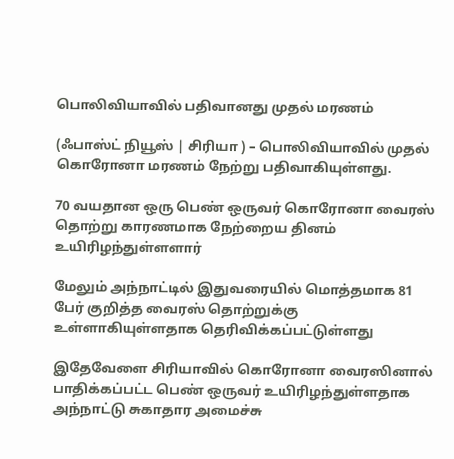பொலிவியாவில் பதிவானது முதல் மரணம்

(ஃபாஸ்ட் நியூஸ் | சிரியா ) – பொலிவியாவில் முதல் கொரோனா மரணம் நேற்று பதிவாகியுள்ளது.

70 வயதான ஒரு பெண் ஒருவர் கொரோனா வைரஸ் தொற்று காரணமாக நேற்றைய தினம் உயிரிழந்துள்ளளார்

மேலும் அந்நாட்டில் இதுவரையில் மொத்தமாக 81 பேர் குறித்த வைரஸ் தொற்றுக்கு உள்ளாகியுள்ளதாக தெரிவிக்கப்பட்டுள்ளது

இதேவேளை சிரியாவில் கொரோனா வைரஸினால் பாதிக்கப்பட்ட பெண் ஒருவர் உயிரிழந்துள்ளதாக அந்நாட்டு சுகாதார அமைச்சு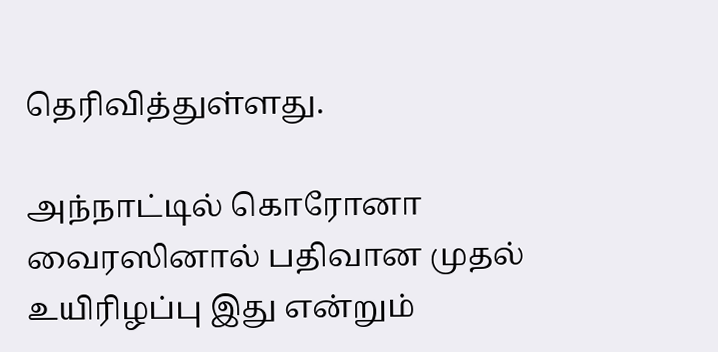தெரிவித்துள்ளது.

அந்நாட்டில் கொரோனா வைரஸினால் பதிவான முதல் உயிரிழப்பு இது என்றும்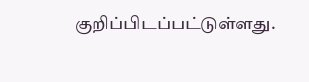குறிப்பிடப்பட்டுள்ளது.